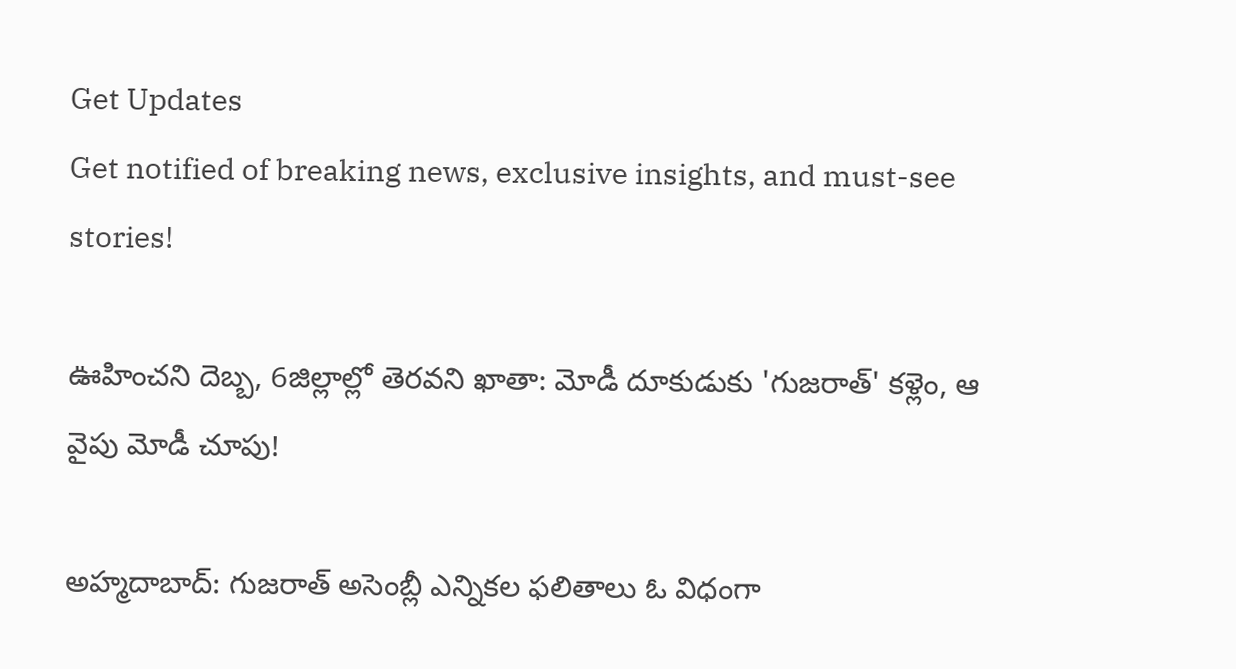Get Updates
Get notified of breaking news, exclusive insights, and must-see stories!

ఊహించని దెబ్బ, 6జిల్లాల్లో తెరవని ఖాతా: మోడీ దూకుడుకు 'గుజరాత్' కళ్లెం, ఆ వైపు మోడీ చూపు!

అహ్మదాబాద్: గుజరాత్ అసెంబ్లీ ఎన్నికల ఫలితాలు ఓ విధంగా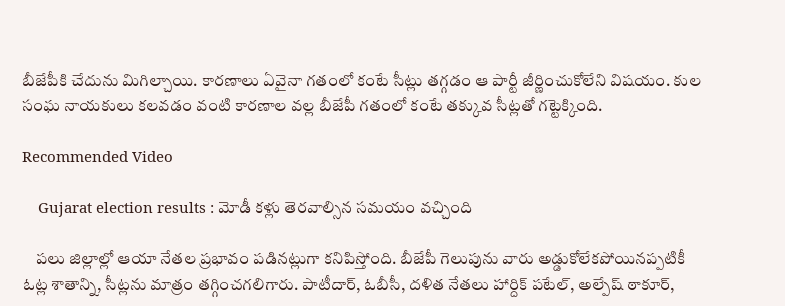బీజేపీకి చేదును మిగిల్చాయి. కారణాలు ఏవైనా గతంలో కంటే సీట్లు తగ్గడం ఆ పార్టీ జీర్ణించుకోలేని విషయం. కుల సంఘ నాయకులు కలవడం వంటి కారణాల వల్ల బీజేపీ గతంలో కంటే తక్కువ సీట్లతో గట్టెక్కింది.

Recommended Video

    Gujarat election results : మోడీ కళ్లు తెరవాల్సిన సమయం వచ్చింది

    పలు జిల్లాల్లో ఆయా నేతల ప్రభావం పడినట్లుగా కనిపిస్తోంది. బీజేపీ గెలుపును వారు అడ్డుకోలేకపోయినప్పటికీ ఓట్ల శాతాన్ని, సీట్లను మాత్రం తగ్గించగలిగారు. పాటీదార్, ఓబీసీ, దళిత నేతలు హార్దిక్ పటేల్, అల్పేష్ ఠాకూర్,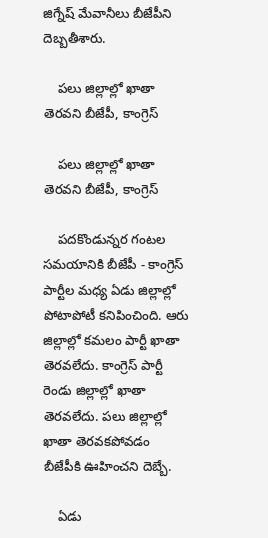జిగ్నేష్ మేవానీలు బీజేపీని దెబ్బతీశారు.

    పలు జిల్లాల్లో ఖాతా తెరవని బీజేపీ, కాంగ్రెస్

    పలు జిల్లాల్లో ఖాతా తెరవని బీజేపీ, కాంగ్రెస్

    పదకొండున్నర గంటల సమయానికి బీజేపీ - కాంగ్రెస్ పార్టీల మధ్య ఏడు జిల్లాల్లో పోటాపోటీ కనిపించింది. ఆరు జిల్లాల్లో కమలం పార్టీ ఖాతా తెరవలేదు. కాంగ్రెస్ పార్టీ రెండు జిల్లాల్లో ఖాతా తెరవలేదు. పలు జిల్లాల్లో ఖాతా తెరవకపోవడం బీజేపీకి ఊహించని దెబ్బే.

    ఏడు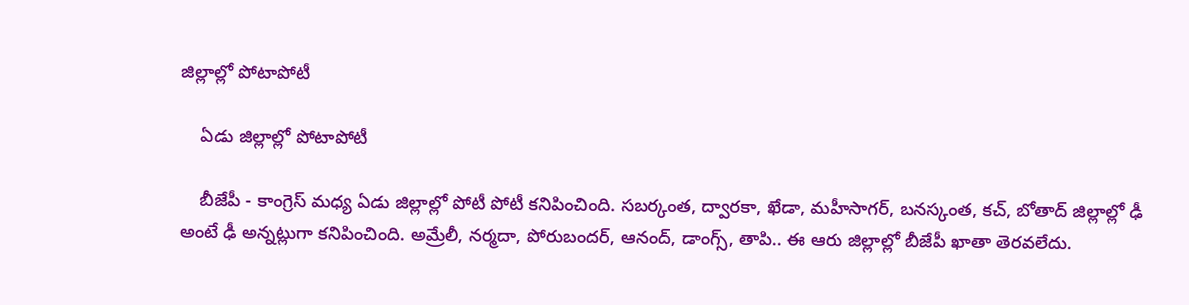జిల్లాల్లో పోటాపోటీ

    ఏడు జిల్లాల్లో పోటాపోటీ

    బీజేపీ - కాంగ్రెస్ మధ్య ఏడు జిల్లాల్లో పోటీ పోటీ కనిపించింది. సబర్కంత, ద్వారకా, ఖేడా, మహీసాగర్, బనస్కంత, కచ్, బోతాద్ జిల్లాల్లో ఢీ అంటే ఢీ అన్నట్లుగా కనిపించింది. అమ్రేలీ, నర్మదా, పోరుబందర్, ఆనంద్, డాంగ్స్, తాపి.. ఈ ఆరు జిల్లాల్లో బీజేపీ ఖాతా తెరవలేదు.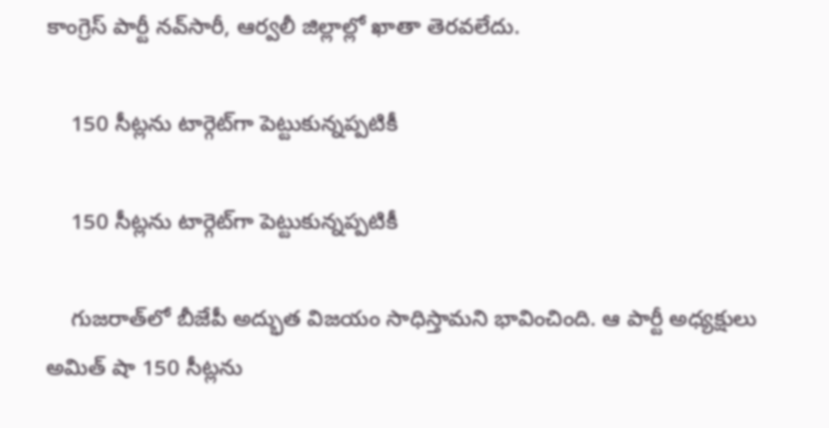కాంగ్రెస్ పార్టీ నవ్‌సారీ, ఆర్వలీ జిల్లాల్లో ఖాతా తెరవలేదు.

    150 సీట్లను టార్గెట్‌గా పెట్టుకున్నప్పటికీ

    150 సీట్లను టార్గెట్‌గా పెట్టుకున్నప్పటికీ

    గుజరాత్‌లో బీజేపీ అద్భుత విజయం సాధిస్తామని భావించింది. ఆ పార్టీ అధ్యక్షులు అమిత్ షా 150 సీట్లను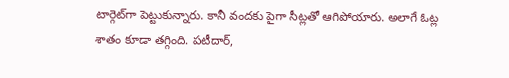టార్గెట్‌గా పెట్టుకున్నారు. కానీ వందకు పైగా సీట్లతో ఆగిపోయారు. అలాగే ఓట్ల శాతం కూడా తగ్గింది. పటీదార్,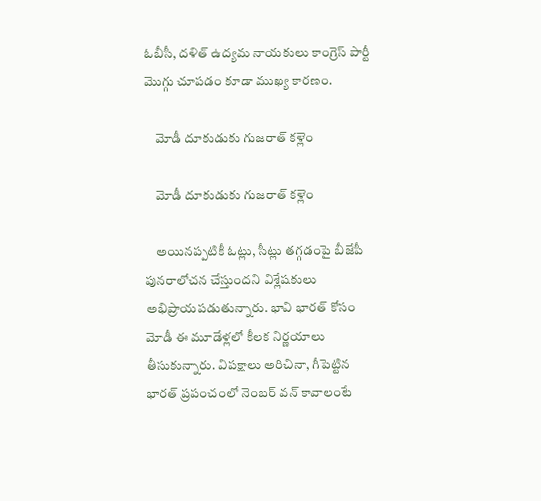ఓబీసీ, దళిత్ ఉద్యమ నాయకులు కాంగ్రెస్ పార్టీ మొగ్గు చూపడం కూడా ముఖ్య కారణం.

    మోడీ దూకుడుకు గుజరాత్ కళ్లెం

    మోడీ దూకుడుకు గుజరాత్ కళ్లెం

    అయినప్పటికీ ఓట్లు, సీట్లు తగ్గడంపై బీజేపీ పునరాలోచన చేస్తుందని విశ్లేషకులు అభిప్రాయపడుతున్నారు. భావి భారత్ కోసం మోడీ ఈ మూడేళ్లలో కీలక నిర్ణయాలు తీసుకున్నారు. విపక్షాలు అరిచినా, గీపెట్టిన భారత్ ప్రపంచంలో నెంబర్ వన్ కావాలంటే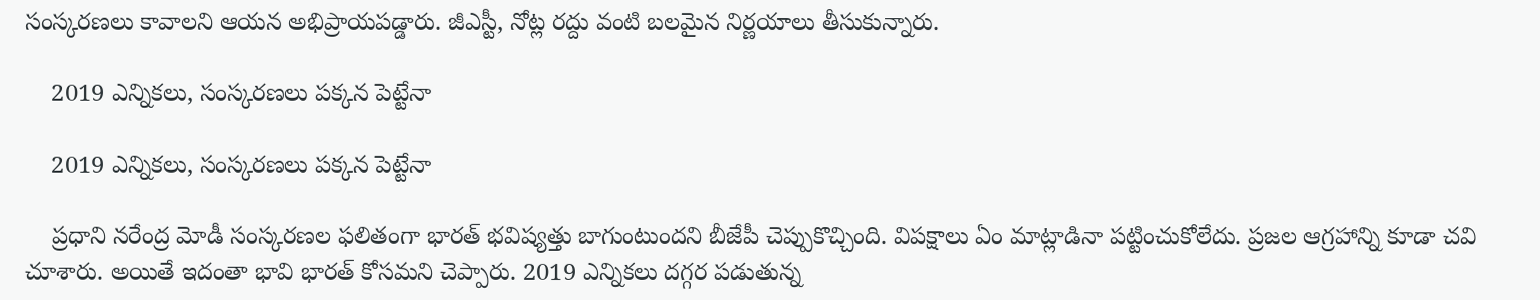సంస్కరణలు కావాలని ఆయన అభిప్రాయపడ్డారు. జీఎస్టీ, నోట్ల రద్దు వంటి బలమైన నిర్ణయాలు తీసుకున్నారు.

    2019 ఎన్నికలు, సంస్కరణలు పక్కన పెట్టేనా

    2019 ఎన్నికలు, సంస్కరణలు పక్కన పెట్టేనా

    ప్రధాని నరేంద్ర మోడీ సంస్కరణల ఫలితంగా భారత్ భవిష్యత్తు బాగుంటుందని బీజేపీ చెప్పుకొచ్చింది. విపక్షాలు ఏం మాట్లాడినా పట్టించుకోలేదు. ప్రజల ఆగ్రహాన్ని కూడా చవి చూశారు. అయితే ఇదంతా భావి భారత్ కోసమని చెప్పారు. 2019 ఎన్నికలు దగ్గర పడుతున్న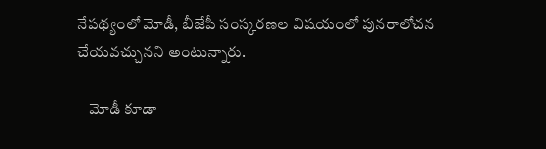నేపథ్యంలో మోడీ, బీజేపీ సంస్కరణల విషయంలో పునరాలోచన చేయవచ్చునని అంటున్నారు.

    మోడీ కూడా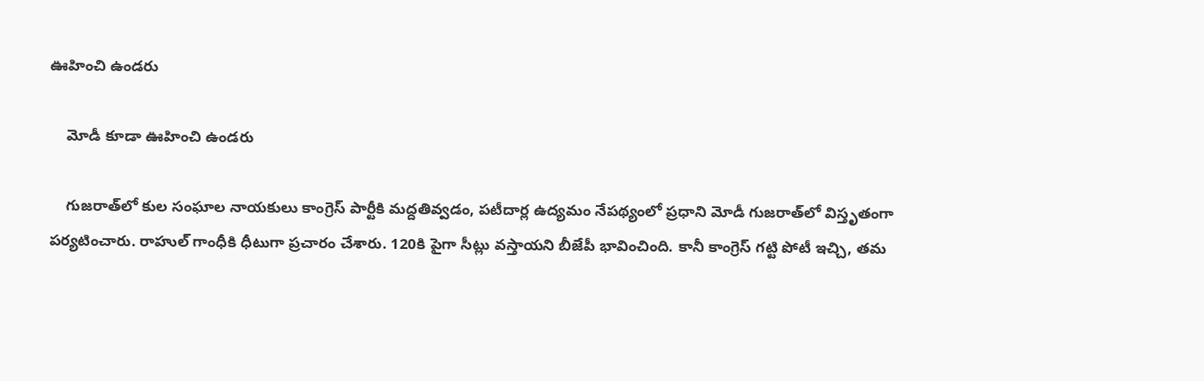ఊహించి ఉండరు

    మోడీ కూడా ఊహించి ఉండరు

    గుజరాత్‌లో కుల సంఘాల నాయకులు కాంగ్రెస్ పార్టీకి మద్దతివ్వడం, పటీదార్ల ఉద్యమం నేపథ్యంలో ప్రధాని మోడీ గుజరాత్‌లో విస్తృతంగా పర్యటించారు. రాహుల్ గాంధీకి ధీటుగా ప్రచారం చేశారు. 120కి పైగా సీట్లు వస్తాయని బీజేపీ భావించింది. కానీ కాంగ్రెస్ గట్టి పోటీ ఇచ్చి, తమ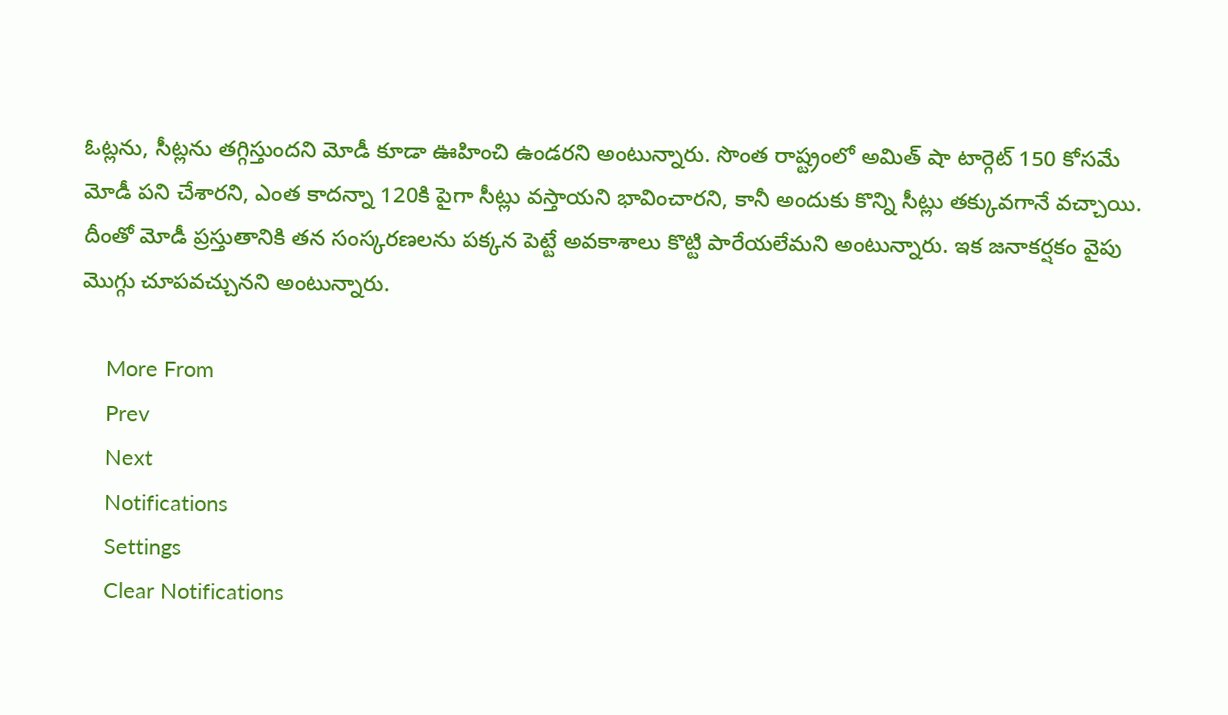ఓట్లను, సీట్లను తగ్గిస్తుందని మోడీ కూడా ఊహించి ఉండరని అంటున్నారు. సొంత రాష్ట్రంలో అమిత్ షా టార్గెట్ 150 కోసమే మోడీ పని చేశారని, ఎంత కాదన్నా 120కి పైగా సీట్లు వస్తాయని భావించారని, కానీ అందుకు కొన్ని సీట్లు తక్కువగానే వచ్చాయి. దీంతో మోడీ ప్రస్తుతానికి తన సంస్కరణలను పక్కన పెట్టే అవకాశాలు కొట్టి పారేయలేమని అంటున్నారు. ఇక జనాకర్షకం వైపు మొగ్గు చూపవచ్చునని అంటున్నారు.

    More From
    Prev
    Next
    Notifications
    Settings
    Clear Notifications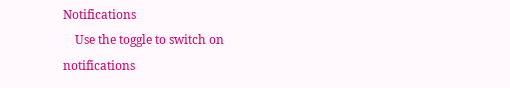Notifications
    Use the toggle to switch on notifications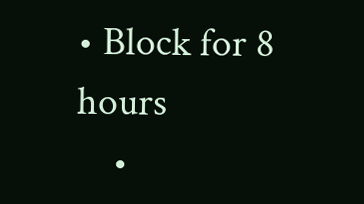• Block for 8 hours
    •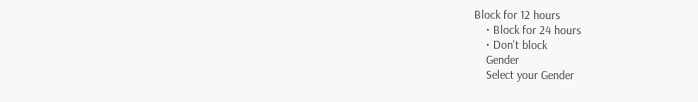Block for 12 hours
    • Block for 24 hours
    • Don't block
    Gender
    Select your Gender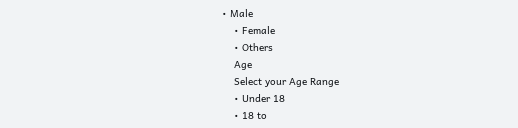• Male
    • Female
    • Others
    Age
    Select your Age Range
    • Under 18
    • 18 to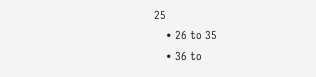25
    • 26 to 35
    • 36 to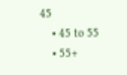45
    • 45 to 55
    • 55+